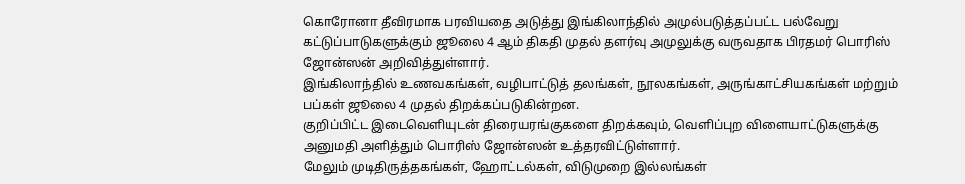கொரோனா தீவிரமாக பரவியதை அடுத்து இங்கிலாந்தில் அமுல்படுத்தப்பட்ட பல்வேறு கட்டுப்பாடுகளுக்கும் ஜூலை 4 ஆம் திகதி முதல் தளர்வு அமுலுக்கு வருவதாக பிரதமர் பொரிஸ் ஜோன்ஸன் அறிவித்துள்ளார்.
இங்கிலாந்தில் உணவகங்கள், வழிபாட்டுத் தலங்கள், நூலகங்கள், அருங்காட்சியகங்கள் மற்றும் பப்கள் ஜூலை 4 முதல் திறக்கப்படுகின்றன.
குறிப்பிட்ட இடைவெளியுடன் திரையரங்குகளை திறக்கவும், வெளிப்புற விளையாட்டுகளுக்கு அனுமதி அளித்தும் பொரிஸ் ஜோன்ஸன் உத்தரவிட்டுள்ளார்.
மேலும் முடிதிருத்தகங்கள், ஹோட்டல்கள், விடுமுறை இல்லங்கள்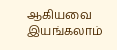ஆகியவை இயங்கலாம்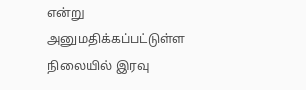என்று அனுமதிக்கப்பட்டுள்ள நிலையில் இரவு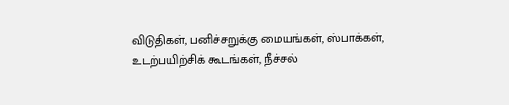விடுதிகள், பனிச்சறுக்கு மையங்கள், ஸ்பாக்கள், உடற்பயிற்சிக் கூடங்கள், நீச்சல்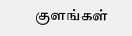குளங்கள்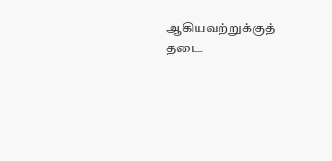ஆகியவற்றுக்குத் தடை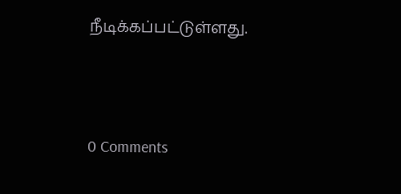நீடிக்கப்பட்டுள்ளது.



0 Comments